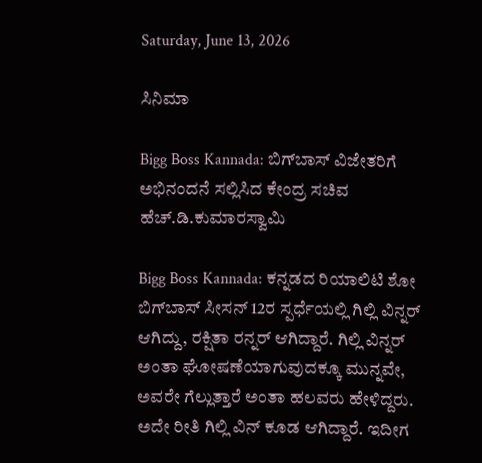Saturday, June 13, 2026

ಸಿನಿಮಾ

Bigg Boss Kannada: ಬಿಗ್‌ಬಾಸ್ ವಿಜೇತರಿಗೆ ಅಭಿನಂದನೆ ಸಲ್ಲಿಸಿದ ಕೇಂದ್ರ ಸಚಿವ ಹೆಚ್.ಡಿ.ಕುಮಾರಸ್ವಾಮಿ

Bigg Boss Kannada: ಕನ್ನಡದ ರಿಯಾಲಿಟಿ ಶೋ ಬಿಗ್‌ಬಾಸ್ ಸೀಸನ್ 12ರ ಸ್ಪರ್ಧೆಯಲ್ಲಿ ಗಿಲ್ಲಿ ವಿನ್ನರ್ ಆಗಿದ್ದು, ರಕ್ಷಿತಾ ರನ್ನರ್ ಆಗಿದ್ದಾರೆ. ಗಿಲ್ಲಿ ವಿನ್ನರ್ ಅಂತಾ ಘೋಷಣೆಯಾಗುವುದಕ್ಕೂ ಮುನ್ನವೇ, ಅವರೇ ಗೆಲ್ಲುತ್ತಾರೆ ಅಂತಾ ಹಲವರು ಹೇಳಿದ್ದರು. ಅದೇ ರೀತಿ ಗಿಲ್ಲಿ ವಿನ್ ಕೂಡ ಆಗಿದ್ದಾರೆ. ಇದೀಗ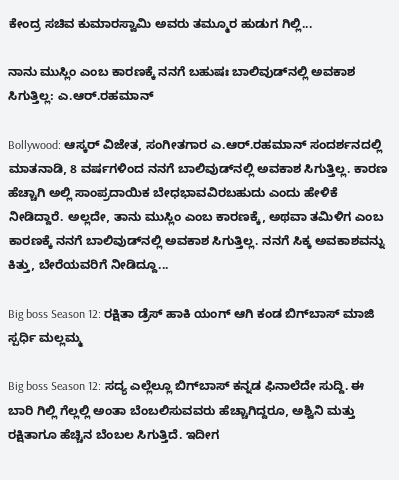ಕೇಂದ್ರ ಸಚಿವ ಕುಮಾರಸ್ವಾಮಿ ಅವರು ತಮ್ಮೂರ ಹುಡುಗ ಗಿಲ್ಲಿ...

ನಾನು ಮುಸ್ಲಿಂ ಎಂಬ ಕಾರಣಕ್ಕೆ ನನಗೆ ಬಹುಷಃ ಬಾಲಿವುಡ್‌ನಲ್ಲಿ ಅವಕಾಶ ಸಿಗುತ್ತಿಲ್ಲ: ಎ.ಆರ್.ರಹಮಾನ್

Bollywood: ಆಸ್ಕರ್ ವಿಜೇತ, ಸಂಗೀತಗಾರ ಎ.ಆರ್.ರಹಮಾನ್ ಸಂದರ್ಶನದಲ್ಲಿ ಮಾತನಾಡಿ, 8 ವರ್ಷಗಳಿಂದ ನನಗೆ ಬಾಲಿವುಡ್‌ನಲ್ಲಿ ಅವಕಾಶ ಸಿಗುತ್ತಿಲ್ಲ. ಕಾರಣ ಹೆಚ್ಚಾಗಿ ಅಲ್ಲಿ ಸಾಂಪ್ರದಾಯಿಕ ಬೇಧಭಾವವಿರಬಹುದು ಎಂದು ಹೇಳಿಕೆ ನೀಡಿದ್ದಾರೆ. ಅಲ್ಲದೇ, ತಾನು ಮುಸ್ಲಿಂ ಎಂಬ ಕಾರಣಕ್ಕೆ, ಅಥವಾ ತಮಿಳಿಗ ಎಂಬ ಕಾರಣಕ್ಕೆ ನನಗೆ ಬಾಲಿವುಡ್‌ನಲ್ಲಿ ಅವಕಾಶ ಸಿಗುತ್ತಿಲ್ಲ. ನನಗೆ ಸಿಕ್ಕ ಅವಕಾಶವನ್ನು ಕಿತ್ತು, ಬೇರೆಯವರಿಗೆ ನೀಡಿದ್ದೂ...

Big boss Season 12: ರಕ್ಷಿತಾ ಡ್ರೆಸ್ ಹಾಕಿ ಯಂಗ್ ಆಗಿ ಕಂಡ ಬಿಗ್‌ಬಾಸ್ ಮಾಜಿ ಸ್ಪರ್ಧಿ ಮಲ್ಲಮ್ಮ

Big boss Season 12: ಸದ್ಯ ಎಲ್ಲೆಲ್ಲೂ ಬಿಗ್‌ಬಾಸ್ ಕನ್ನಡ ಫಿನಾಲೆದೇ ಸುದ್ದಿ. ಈ ಬಾರಿ ಗಿಲ್ಲಿ ಗೆಲ್ಲಲ್ಲಿ ಅಂತಾ ಬೆಂಬಲಿಸುವವರು ಹೆಚ್ಚಾಗಿದ್ದರೂ, ಅಶ್ವಿನಿ ಮತ್ತು ರಕ್ಷಿತಾಗೂ ಹೆಚ್ಚಿನ ಬೆಂಬಲ ಸಿಗುತ್ತಿದೆ. ಇದೀಗ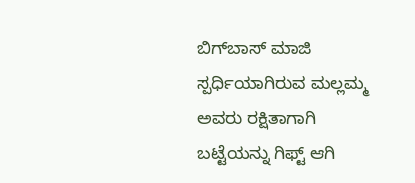ಬಿಗ್‌ಬಾಸ್ ಮಾಜಿ ಸ್ಪರ್ಧಿಯಾಗಿರುವ ಮಲ್ಲಮ್ಮ ಅವರು ರಕ್ಷಿತಾಗಾಗಿ ಬಟ್ಟೆಯನ್ನು ಗಿಫ್ಟ್ ಆಗಿ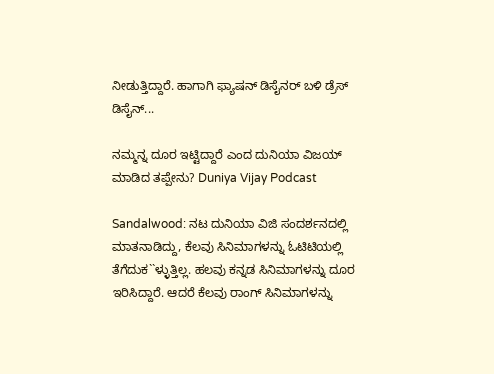ನೀಡುತ್ತಿದ್ದಾರೆ. ಹಾಗಾಗಿ ಫ್ಯಾಷನ್ ಡಿಸೈನರ್ ಬಳಿ ಡ್ರೆಸ್ ಡಿಸೈನ್...

ನಮ್ಮನ್ನ ದೂರ ಇಟ್ಟಿದ್ದಾರೆ ಎಂದ ದುನಿಯಾ ವಿಜಯ್ ಮಾಡಿದ ತಪ್ಪೇನು? Duniya Vijay Podcast

Sandalwood: ನಟ ದುನಿಯಾ ವಿಜಿ ಸಂದರ್ಶನದಲ್ಲಿ ಮಾತನಾಡಿದ್ದು, ಕೆಲವು ಸಿನಿಮಾಗಳನ್ನು ಓಟಿಟಿಯಲ್ಲಿ ತೆಗೆದುಕ``ಳ್ಳುತ್ತಿಲ್ಲ. ಹಲವು ಕನ್ನಡ ಸಿನಿಮಾಗಳನ್ನು ದೂರ ಇರಿಸಿದ್ದಾರೆ. ಆದರೆ ಕೆಲವು ರಾಂಗ್ ಸಿನಿಮಾಗಳನ್ನು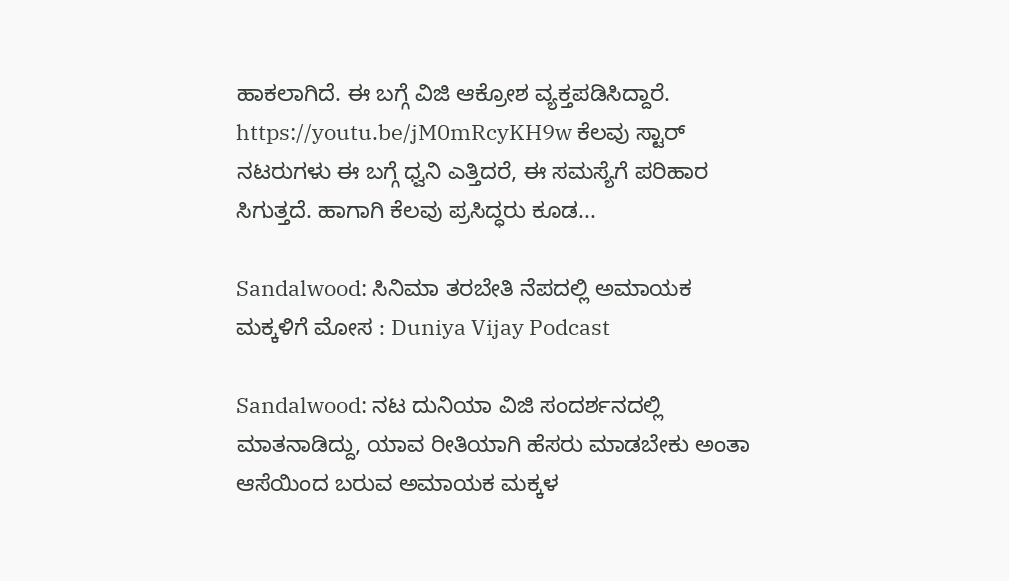ಹಾಕಲಾಗಿದೆ. ಈ ಬಗ್ಗೆ ವಿಜಿ ಆಕ್ರೋಶ ವ್ಯಕ್ತಪಡಿಸಿದ್ದಾರೆ. https://youtu.be/jM0mRcyKH9w ಕೆಲವು ಸ್ಟಾರ್ ನಟರುಗಳು ಈ ಬಗ್ಗೆ ಧ್ವನಿ ಎತ್ತಿದರೆ, ಈ ಸಮಸ್ಯೆಗೆ ಪರಿಹಾರ ಸಿಗುತ್ತದೆ. ಹಾಗಾಗಿ ಕೆಲವು ಪ್ರಸಿದ್ಧರು ಕೂಡ...

Sandalwood: ಸಿನಿಮಾ ತರಬೇತಿ ನೆಪದಲ್ಲಿ ಅಮಾಯಕ ಮಕ್ಕಳಿಗೆ ಮೋಸ : Duniya Vijay Podcast

Sandalwood: ನಟ ದುನಿಯಾ ವಿಜಿ ಸಂದರ್ಶನದಲ್ಲಿ ಮಾತನಾಡಿದ್ದು, ಯಾವ ರೀತಿಯಾಗಿ ಹೆಸರು ಮಾಡಬೇಕು ಅಂತಾ ಆಸೆಯಿಂದ ಬರುವ ಅಮಾಯಕ ಮಕ್ಕಳ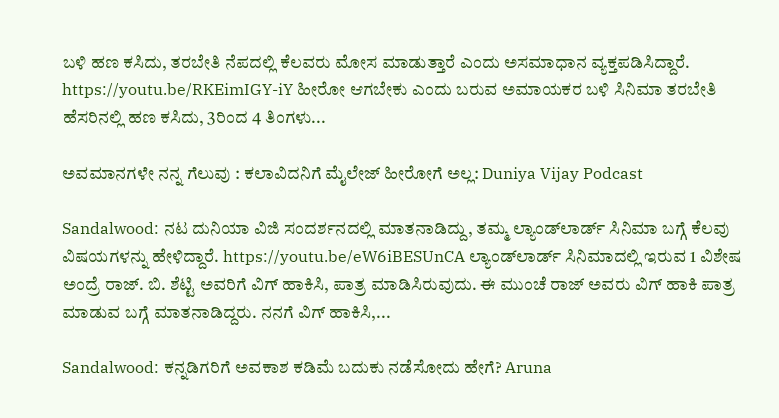ಬಳಿ ಹಣ ಕಸಿದು, ತರಬೇತಿ ನೆಪದಲ್ಲಿ ಕೆಲವರು ಮೋಸ ಮಾಡುತ್ತಾರೆ ಎಂದು ಅಸಮಾಧಾನ ವ್ಯಕ್ತಪಡಿಸಿದ್ದಾರೆ. https://youtu.be/RKEimIGY-iY ಹೀರೋ ಆಗಬೇಕು ಎಂದು ಬರುವ ಅಮಾಯಕರ ಬಳಿ ಸಿನಿಮಾ ತರಬೇತಿ ಹೆಸರಿನಲ್ಲಿ ಹಣ ಕಸಿದು, 3ರಿಂದ 4 ತಿಂಗಳು...

ಅವಮಾನಗಳೇ ನನ್ನ ಗೆಲುವು : ಕಲಾವಿದನಿಗೆ ಮೈಲೇಜ್ ಹೀರೋಗೆ ಅಲ್ಲ: Duniya Vijay Podcast

Sandalwood: ನಟ ದುನಿಯಾ ವಿಜಿ ಸಂದರ್ಶನದಲ್ಲಿ ಮಾತನಾಡಿದ್ದು, ತಮ್ಮ ಲ್ಯಾಂಡ್‌ಲಾರ್ಡ್ ಸಿನಿಮಾ ಬಗ್ಗೆ ಕೆಲವು ವಿಷಯಗಳನ್ನು ಹೇಳಿದ್ದಾರೆ. https://youtu.be/eW6iBESUnCA ಲ್ಯಾಂಡ್‌ಲಾರ್ಡ್ ಸಿನಿಮಾದಲ್ಲಿ ಇರುವ 1 ವಿಶೇಷ ಅಂದ್ರೆ ರಾಜ್‌. ಬಿ. ಶೆಟ್ಟಿ ಅವರಿಗೆ ವಿಗ್ ಹಾಕಿಸಿ, ಪಾತ್ರ ಮಾಡಿಸಿರುವುದು. ಈ ಮುಂಚೆ ರಾಜ್ ಅವರು ವಿಗ್ ಹಾಕಿ ಪಾತ್ರ ಮಾಡುವ ಬಗ್ಗೆ ಮಾತನಾಡಿದ್ದರು. ನನಗೆ ವಿಗ್ ಹಾಕಿಸಿ,...

Sandalwood: ಕನ್ನಡಿಗರಿಗೆ ಅವಕಾಶ ಕಡಿಮೆ ಬದುಕು ನಡೆಸೋದು ಹೇಗೆ? Aruna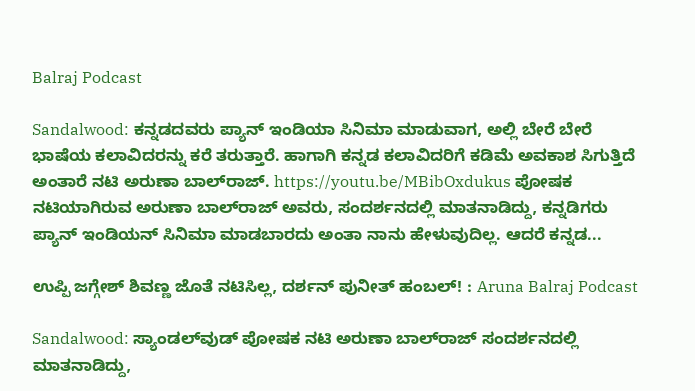Balraj Podcast

Sandalwood: ಕನ್ನಡದವರು ಪ್ಯಾನ್‌ ಇಂಡಿಯಾ ಸಿನಿಮಾ ಮಾಡುವಾಗ, ಅಲ್ಲಿ ಬೇರೆ ಬೇರೆ ಭಾಷೆಯ ಕಲಾವಿದರನ್ನು ಕರೆ ತರುತ್ತಾರೆ. ಹಾಗಾಗಿ ಕನ್ನಡ ಕಲಾವಿದರಿಗೆ ಕಡಿಮೆ ಅವಕಾಶ ಸಿಗುತ್ತಿದೆ ಅಂತಾರೆ ನಟಿ ಅರುಣಾ ಬಾಲ್‌ರಾಜ್. https://youtu.be/MBibOxdukus ಪೋಷಕ ನಟಿಯಾಗಿರುವ ಅರುಣಾ ಬಾಲ್‌ರಾಜ್ ಅವರು, ಸಂದರ್ಶನದಲ್ಲಿ ಮಾತನಾಡಿದ್ದು, ಕನ್ನಡಿಗರು ಪ್ಯಾನ್ ಇಂಡಿಯನ್ ಸಿನಿಮಾ ಮಾಡಬಾರದು ಅಂತಾ ನಾನು ಹೇಳುವುದಿಲ್ಲ. ಆದರೆ ಕನ್ನಡ...

ಉಪ್ಪಿ ಜಗ್ಗೇಶ್ ಶಿವಣ್ಣ ಜೊತೆ ನಟಿಸಿಲ್ಲ, ದರ್ಶನ್ ಪುನೀತ್ ಹಂಬಲ್! : Aruna Balraj Podcast

Sandalwood: ಸ್ಯಾಂಡಲ್‌ವುಡ್ ಪೋಷಕ ನಟಿ ಅರುಣಾ ಬಾಲ್‌ರಾಜ್ ಸಂದರ್ಶನದಲ್ಲಿ ಮಾತನಾಡಿದ್ದು,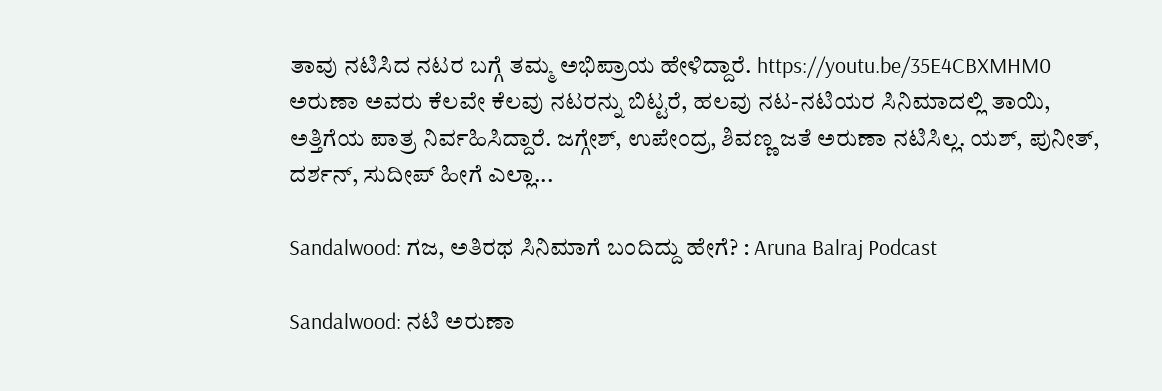ತಾವು ನಟಿಸಿದ ನಟರ ಬಗ್ಗೆ ತಮ್ಮ ಅಭಿಪ್ರಾಯ ಹೇಳಿದ್ದಾರೆ. https://youtu.be/35E4CBXMHM0 ಅರುಣಾ ಅವರು ಕೆಲವೇ ಕೆಲವು ನಟರನ್ನು ಬಿಟ್ಟರೆ, ಹಲವು ನಟ-ನಟಿಯರ ಸಿನಿಮಾದಲ್ಲಿ ತಾಯಿ, ಅತ್ತಿಗೆಯ ಪಾತ್ರ ನಿರ್ವಹಿಸಿದ್ದಾರೆ. ಜಗ್ಗೇಶ್, ಉಪೇಂದ್ರ, ಶಿವಣ್ಣ ಜತೆ ಅರುಣಾ ನಟಿಸಿಲ್ಲ. ಯಶ್, ಪುನೀತ್, ದರ್ಶನ್, ಸುದೀಪ್ ಹೀಗೆ ಎಲ್ಲಾ...

Sandalwood: ಗಜ, ಅತಿರಥ ಸಿನಿಮಾಗೆ ಬಂದಿದ್ದು ಹೇಗೆ? : Aruna Balraj Podcast

Sandalwood: ನಟಿ ಅರುಣಾ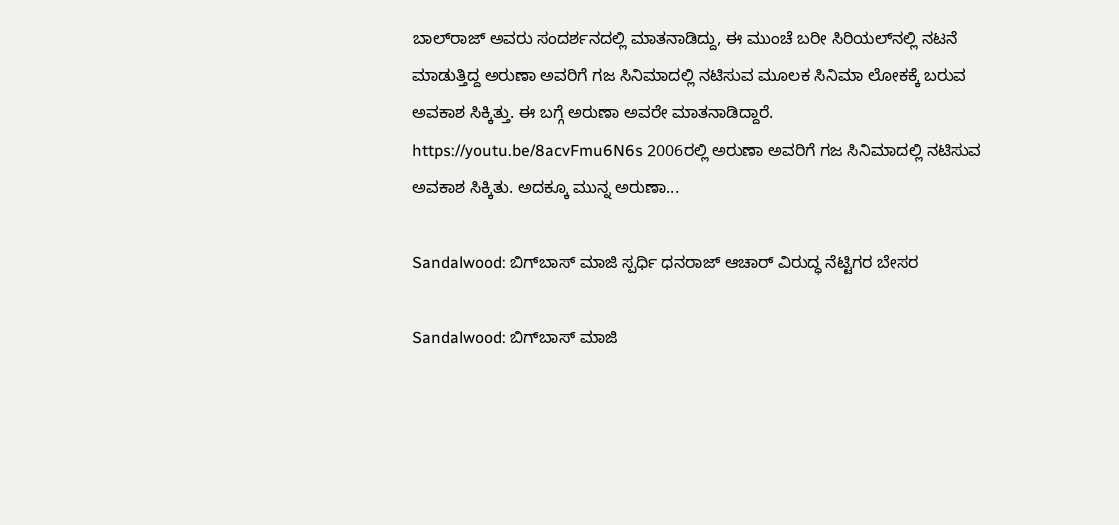ಬಾಲ್‌ರಾಜ್ ಅವರು ಸಂದರ್ಶನದಲ್ಲಿ ಮಾತನಾಡಿದ್ದು, ಈ ಮುಂಚೆ ಬರೀ ಸಿರಿಯಲ್‌ನಲ್ಲಿ ನಟನೆ ಮಾಡುತ್ತಿದ್ದ ಅರುಣಾ ಅವರಿಗೆ ಗಜ ಸಿನಿಮಾದಲ್ಲಿ ನಟಿಸುವ ಮೂಲಕ ಸಿನಿಮಾ ಲೋಕಕ್ಕೆ ಬರುವ ಅವಕಾಶ ಸಿಕ್ಕಿತ್ತು. ಈ ಬಗ್ಗೆ ಅರುಣಾ ಅವರೇ ಮಾತನಾಡಿದ್ದಾರೆ. https://youtu.be/8acvFmu6N6s 2006ರಲ್ಲಿ ಅರುಣಾ ಅವರಿಗೆ ಗಜ ಸಿನಿಮಾದಲ್ಲಿ ನಟಿಸುವ ಅವಕಾಶ ಸಿಕ್ಕಿತು. ಅದಕ್ಕೂ ಮುನ್ನ ಅರುಣಾ...

Sandalwood: ಬಿಗ್‌ಬಾಸ್ ಮಾಜಿ ಸ್ಪರ್ಧಿ ಧನರಾಜ್ ಆಚಾರ್ ವಿರುದ್ಧ ನೆಟ್ಟಿಗರ ಬೇಸರ

Sandalwood: ಬಿಗ್‌ಬಾಸ್ ಮಾಜಿ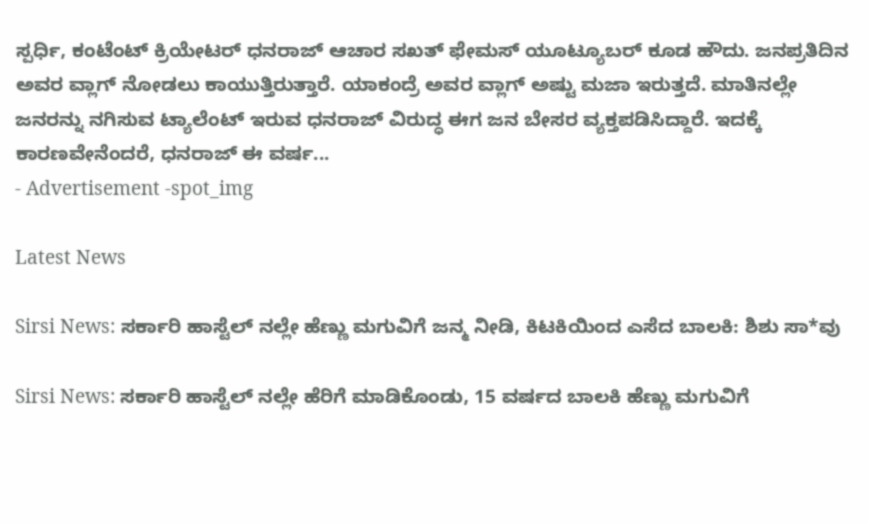ಸ್ಪರ್ಧಿ, ಕಂಟೆಂಟ್ ಕ್ರಿಯೇಟರ್ ಧನರಾಜ್ ಆಚಾರ ಸಖತ್ ಫೇಮಸ್ ಯೂಟ್ಯೂಬರ್ ಕೂಡ ಹೌದು. ಜನಪ್ರತಿದಿನ ಅವರ ವ್ಲಾಗ್ ನೋಡಲು ಕಾಯುತ್ತಿರುತ್ತಾರೆ. ಯಾಕಂದ್ರೆ ಅವರ ವ್ಲಾಗ್ ಅಷ್ಟು ಮಜಾ ಇರುತ್ತದೆ. ಮಾತಿನಲ್ಲೇ ಜನರನ್ನು ನಗಿಸುವ ಟ್ಯಾಲೆಂಟ್ ಇರುವ ಧನರಾಜ್ ವಿರುದ್ಧ ಈಗ ಜನ ಬೇಸರ ವ್ಯಕ್ತಪಡಿಸಿದ್ದಾರೆ. ಇದಕ್ಕೆ ಕಾರಣವೇನೆಂದರೆ, ಧನರಾಜ್ ಈ ವರ್ಷ...
- Advertisement -spot_img

Latest News

Sirsi News: ಸರ್ಕಾರಿ ಹಾಸ್ಟೆಲ್ ನಲ್ಲೇ ಹೆಣ್ಣು ಮಗುವಿಗೆ ಜನ್ಮ ನೀಡಿ, ಕಿಟಕಿಯಿಂದ ಎಸೆದ ಬಾಲಕಿ: ಶಿಶು ಸಾ*ವು

Sirsi News: ಸರ್ಕಾರಿ ಹಾಸ್ಟೆಲ್ ನಲ್ಲೇ ಹೆರಿಗೆ ಮಾಡಿಕೊಂಡು, 15 ವರ್ಷದ ಬಾಲಕಿ ಹೆಣ್ಣು ಮಗುವಿಗೆ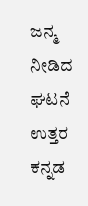ಜನ್ಮ ನೀಡಿದ ಘಟನೆ ಉತ್ತರ ಕನ್ನಡ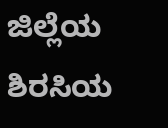ಜಿಲ್ಲೆಯ ಶಿರಸಿಯ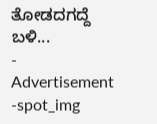ತೋಡದಗದ್ದೆ ಬಳಿ...
- Advertisement -spot_img